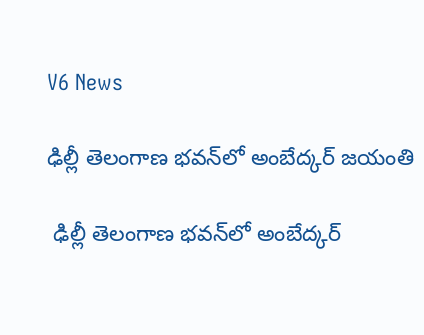V6 News

ఢిల్లీ తెలంగాణ భవన్‌‌‌‌‌‌‌‌‌‌‌‌‌‌‌‌లో అంబేద్కర్ జయంతి

 ఢిల్లీ తెలంగాణ భవన్‌‌‌‌‌‌‌‌‌‌‌‌‌‌‌‌లో అంబేద్కర్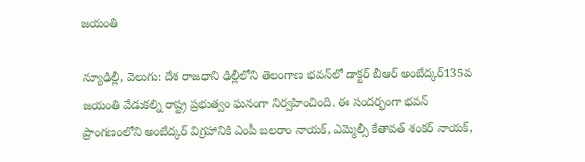జయంతి

న్యూఢిల్లీ, వెలుగు: దేశ రాజధాని ఢిల్లీలోని తెలంగాణ భవన్‌‌‌‌‌‌‌‌‌‌‌‌‌‌‌‌లో డాక్టర్ బీఆర్ అంబేద్కర్135వ జయంతి వేడుకల్ని రాష్ట్ర ప్రభుత్వం ఘనంగా నిర్వహించింది. ఈ సందర్భంగా భవన్ ప్రాంగణంలోని అంబేద్కర్ విగ్రహానికి ఎంపీ బలరాం నాయక్, ఎమ్మెల్సీ కేతావత్ శంకర్ నాయక్,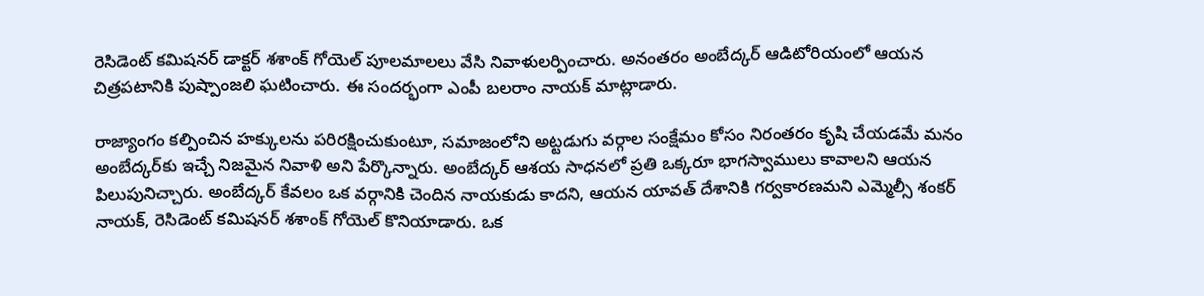రెసిడెంట్ కమిషనర్ డాక్టర్ శశాంక్ గోయెల్ పూలమాలలు వేసి నివాళులర్పించారు. అనంతరం అంబేద్కర్ ఆడిటోరియంలో ఆయన చిత్రపటానికి పుష్పాంజలి ఘటించారు. ఈ సందర్భంగా ఎంపీ బలరాం నాయక్ మాట్లాడారు.

రాజ్యాంగం కల్పించిన హక్కులను పరిరక్షించుకుంటూ, సమాజంలోని అట్టడుగు వర్గాల సంక్షేమం కోసం నిరంతరం కృషి చేయడమే మనం అంబేద్కర్‌‌‌‌‌‌‌‌‌‌‌‌‌‌‌‌కు ఇచ్చే నిజమైన నివాళి అని పేర్కొన్నారు. అంబేద్కర్ ఆశయ సాధనలో ప్రతి ఒక్కరూ భాగస్వాములు కావాలని ఆయన పిలుపునిచ్చారు. అంబేద్కర్ కేవలం ఒక వర్గానికి చెందిన నాయకుడు కాదని, ఆయన యావత్ దేశానికి గర్వకారణమని ఎమ్మెల్సీ శంకర్ నాయక్, రెసిడెంట్ కమిషనర్ శశాంక్ గోయెల్ కొనియాడారు. ఒక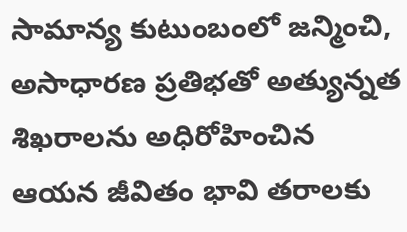సామాన్య కుటుంబంలో జన్మించి, అసాధారణ ప్రతిభతో అత్యున్నత శిఖరాలను అధిరోహించిన ఆయన జీవితం భావి తరాలకు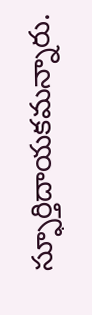స్ఫూర్తిదాయకమన్నారు.